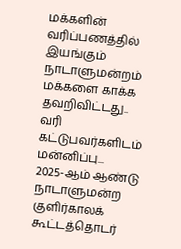மக்களின் வரிப்பணத்தில் இயங்கும் நாடாளுமன்றம் மக்களை காக்க தவறிவிட்டது.. வரி கட்டுபவர்களிடம் மன்னிப்பு...
2025-ஆம் ஆண்டு நாடாளுமன்ற குளிர்காலக் கூட்டத்தொடர்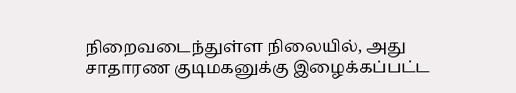நிறைவடைந்துள்ள நிலையில், அது சாதாரண குடிமகனுக்கு இழைக்கப்பட்ட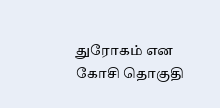துரோகம் என கோசி தொகுதி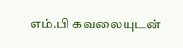எம்.பி கவலையுடன்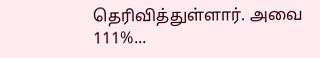தெரிவித்துள்ளார். அவை 111%...